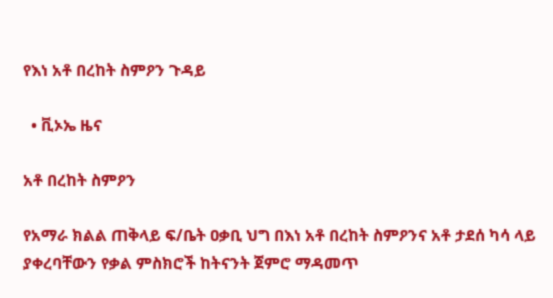የእነ አቶ በረከት ስምዖን ጉዳይ

  • ቪኦኤ ዜና

አቶ በረከት ስምዖን

የአማራ ክልል ጠቅላይ ፍ/ቤት ዐቃቢ ህግ በእነ አቶ በረከት ስምዖንና አቶ ታደሰ ካሳ ላይ ያቀረባቸውን የቃል ምስክሮች ከትናንት ጀምሮ ማዳመጥ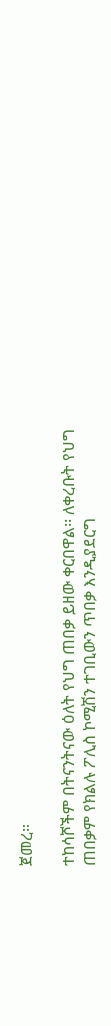ጀመረ።

ተከሳሾችም በትናንትናው ዕለት የህግ ጠበቃ ይዘው ቀርበዋል፡፡ ለቀረቡት የህግ ጠበቃም የክልሉ ፖሊስ ኮሚሽን ተገቢውን ጥበቃ እንዲያደርግ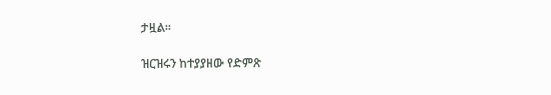ታዟል።

ዝርዝሩን ከተያያዘው የድምጽ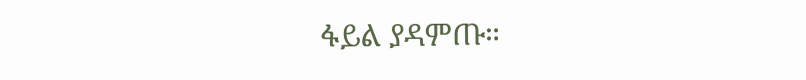ፋይል ያዳምጡ።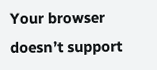Your browser doesn’t support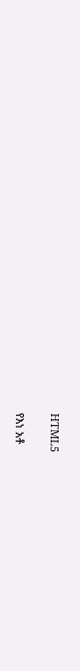HTML5

የእነ አቶ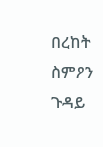በረከት ስምዖን ጉዳይ